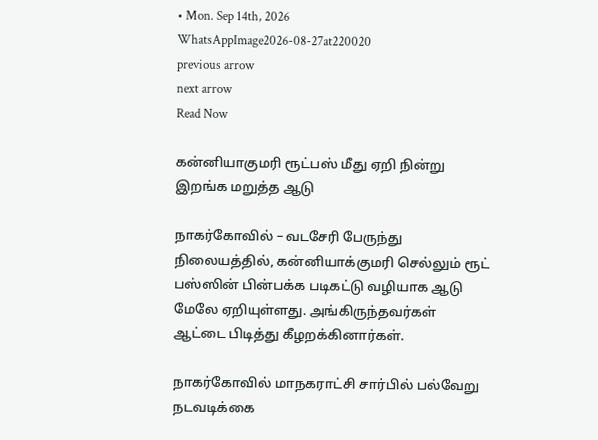• Mon. Sep 14th, 2026
WhatsAppImage2026-08-27at220020
previous arrow
next arrow
Read Now

கன்னியாகுமரி ரூட்பஸ் மீது ஏறி நின்று இறங்க மறுத்த ஆடு

நாகர்கோவில் – வடசேரி பேருந்து நிலையத்தில், கன்னியாக்குமரி செல்லும் ரூட் பஸ்ஸின் பின்பக்க படிகட்டு வழியாக ஆடு மேலே ஏறியுள்ளது. அங்கிருந்தவர்கள் ஆட்டை பிடித்து கீழறக்கினார்கள்.

நாகர்கோவில் மாநகராட்சி சார்பில் பல்வேறு நடவடிக்கை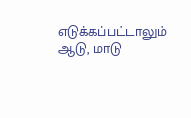எடுக்கப்பட்டாலும் ஆடு, மாடு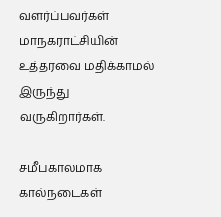வளர்ப்பவர்கள் மாநகராட்சியின் உத்தரவை மதிக்காமல் இருந்து வருகிறார்கள்.

சமீபகாலமாக கால்நடைகள்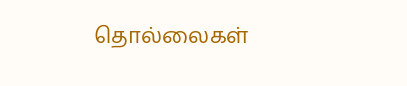தொல்லைகள்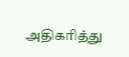அதிகரித்து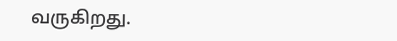வருகிறது.